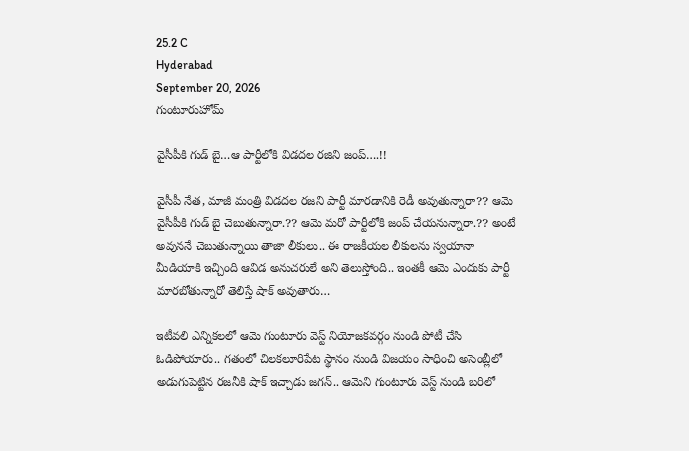25.2 C
Hyderabad
September 20, 2026
గుంటూరుహోమ్

వైసీపీకి గుడ్‌ బై…ఆ పార్టీలోకి విడదల రజిని జంప్‌….!!

వైసీపీ నేత, మాజీ మంత్రి విడదల రజని పార్టీ మారడానికి రెడీ అవుతున్నారా?? ఆమె వైసీపీకి గుడ్‌ బై చెబుతున్నారా.?? ఆమె మరో పార్టీలోకి జంప్‌ చేయనున్నారా.?? అంటే అవుననే చెబుతున్నాయి తాజా లీకులు.. ఈ రాజకీయల లీకులను స్వయానా మీడియాకి ఇచ్చింది ఆవిడ అనుచరులే అని తెలుస్తోంది.. ఇంతకీ ఆమె ఎందుకు పార్టీ మారబోతున్నారో తెలిస్తే షాక్‌ అవుతారు…

ఇటీవలి ఎన్నికలలో ఆమె గుంటూరు వెస్ట్ నియోజకవర్గం నుండి పోటీ చేసి ఓడిపోయారు.. గతంలో చిలకలూరిపేట స్థానం నుండి విజయం సాధించి అసెంబ్లీలో అడుగుపెట్టిన రజనీకి షాక్‌ ఇచ్చాడు జగన్‌.. ఆమెని గుంటూరు వెస్ట్ నుండి బరిలో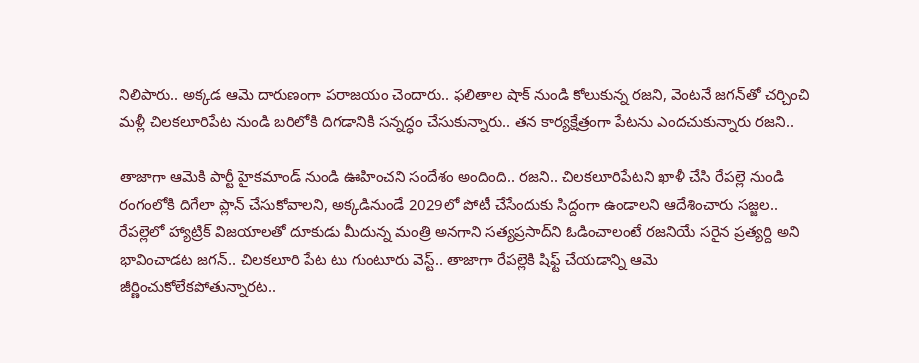నిలిపారు.. అక్కడ ఆమె దారుణంగా పరాజయం చెందారు.. ఫలితాల షాక్‌ నుండి కోలుకున్న రజని, వెంటనే జగన్‌తో చర్చించి మళ్లీ చిలకలూరిపేట నుండి బరిలోకి దిగడానికి సన్నద్ధం చేసుకున్నారు.. తన కార్యక్షేత్రంగా పేటను ఎందచుకున్నారు రజని..

తాజాగా ఆమెకి పార్టీ హైకమాండ్‌ నుండి ఊహించని సందేశం అందింది.. రజని.. చిలకలూరిపేటని ఖాళీ చేసి రేపల్లె నుండి రంగంలోకి దిగేలా ప్లాన్‌ చేసుకోవాలని, అక్కడినుండే 2029లో పోటీ చేసేందుకు సిద్దంగా ఉండాలని ఆదేశించారు సజ్జల.. రేపల్లెలో హ్యాట్రిక్‌ విజయాలతో దూకుడు మీదున్న మంత్రి అనగాని సత్యప్రసాద్‌ని ఓడించాలంటే రజనియే సరైన ప్రత్యర్ది అని భావించాడట జగన్‌.. చిలకలూరి పేట టు గుంటూరు వెస్ట్‌.. తాజాగా రేపల్లెకి షిఫ్ట్ చేయడాన్ని ఆమె జీర్ణించుకోలేకపోతున్నారట..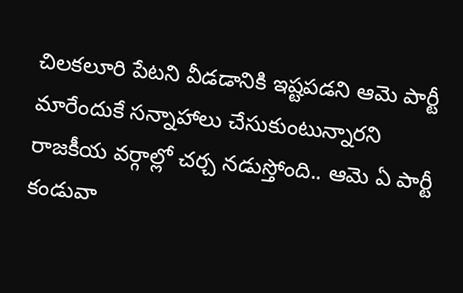చిలకలూరి పేటని వీడడానికి ఇష్టపడని ఆమె పార్టీ మారేందుకే సన్నాహాలు చేసుకుంటున్నారని రాజకీయ వర్గాల్లో చర్చ నడుస్తోంది.. ఆమె ఏ పార్టీ కండువా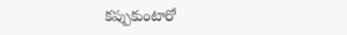కప్పుకుంటారో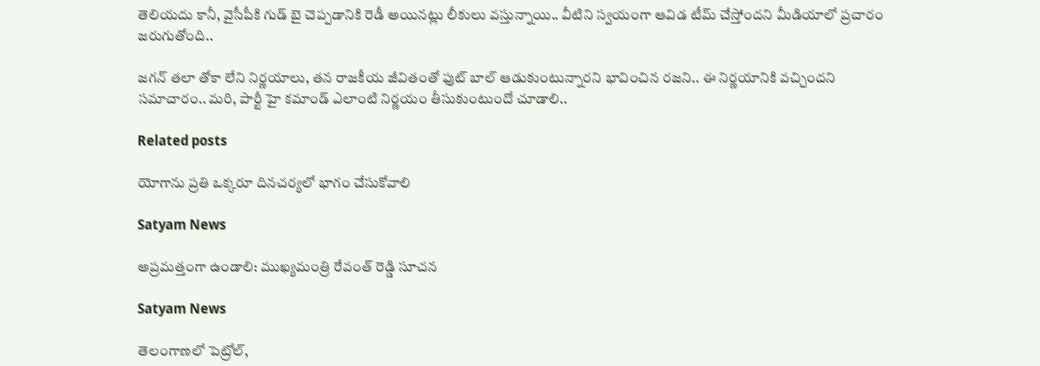తెలియదు కానీ, వైసీపీకి గుడ్‌ బై చెప్పడానికి రెడీ అయినట్లు లీకులు వస్తున్నాయి.. వీటిని స్వయంగా ఆవిడ టీమ్‌ చేస్తోందని మీడియాలో ప్రచారం జరుగుతోంది..

జగన్‌ తలా తోకా లేని నిర్ణయాలు, తన రాజకీయ జీవితంతో ఫుట్‌ బాల్‌ ఆడుకుంటున్నారని భావించిన రజని.. ఈ నిర్ణయానికి వచ్చిందని సమాచారం.. మరి, పార్టీ హై కమాండ్‌ ఎలాంటి నిర్ణయం తీసుకుంటుందో చూడాలి..

Related posts

యోగాను ప్రతి ఒక్కరూ దినచర్యలో భాగం చేసుకోవాలి

Satyam News

అప్ర‌మ‌త్తంగా ఉండాలి: ముఖ్య‌మంత్రి రేవంత్ రెడ్డి సూచ‌న‌

Satyam News

తెలంగాణలో పెట్రోల్,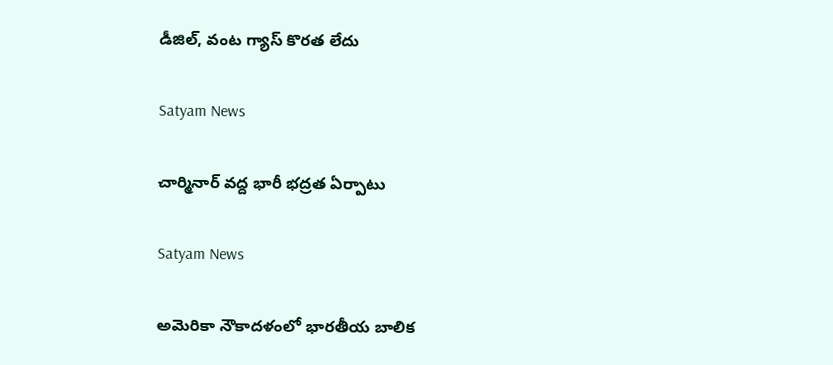డీజిల్, వంట గ్యాస్ కొరత లేదు

Satyam News

చార్మినార్ వద్ద భారీ భద్రత ఏర్పాటు

Satyam News

అమెరికా నౌకాదళంలో భారతీయ బాలిక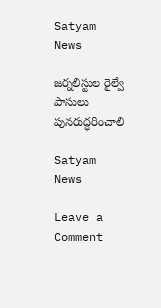Satyam News

జర్నలిస్టుల రైల్వే పాసులు పునరుద్ధరించాలి

Satyam News

Leave a Comment